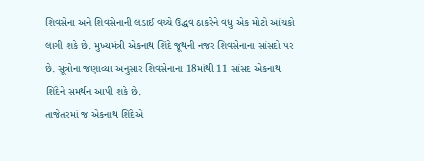શિવસેના અને શિવસેનાની લડાઈ વચ્ચે ઉદ્ધવ ઠાકરેને વધુ એક મોટો આંચકો લાગી શકે છે. મુખ્યમંત્રી એકનાથ શિંદે જૂથની નજર શિવસેનાના સાંસદો પર છે. સૂત્રોના જણાવ્યા અનુસાર શિવસેનાના 18માંથી 11 સાંસદ એકનાથ શિંદેને સમર્થન આપી શકે છે.
તાજેતરમાં જ એકનાથ શિંદેએ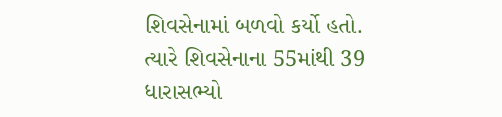શિવસેનામાં બળવો કર્યો હતો. ત્યારે શિવસેનાના 55માંથી 39 ધારાસભ્યો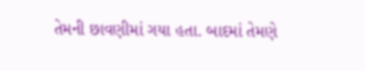તેમની છાવણીમાં ગયા હતા. બાદમાં તેમણે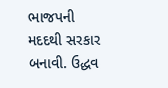ભાજપની મદદથી સરકાર બનાવી. ઉદ્ધવ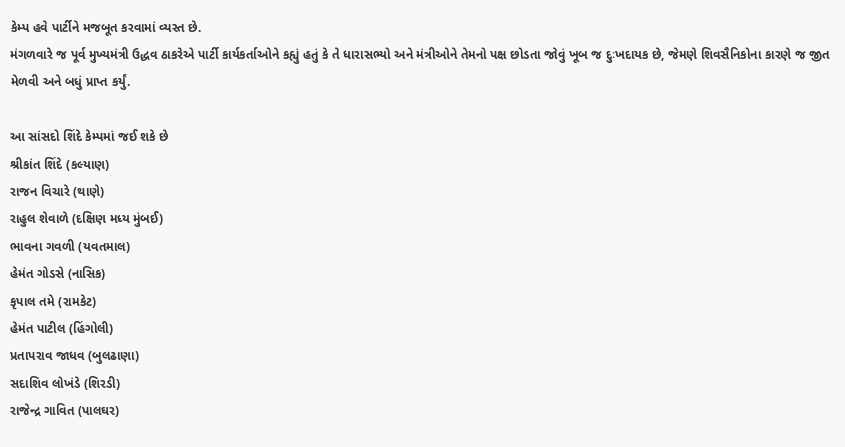કેમ્પ હવે પાર્ટીને મજબૂત કરવામાં વ્યસ્ત છે.
મંગળવારે જ પૂર્વ મુખ્યમંત્રી ઉદ્ધવ ઠાકરેએ પાર્ટી કાર્યકર્તાઓને કહ્યું હતું કે તે ધારાસભ્યો અને મંત્રીઓને તેમનો પક્ષ છોડતા જોવું ખૂબ જ દુઃખદાયક છે, જેમણે શિવસૈનિકોના કારણે જ જીત મેળવી અને બધું પ્રાપ્ત કર્યું.

આ સાંસદો શિંદે કેમ્પમાં જઈ શકે છે
શ્રીકાંત શિંદે (કલ્યાણ)
રાજન વિચારે (થાણે)
રાહુલ શેવાળે (દક્ષિણ મધ્ય મુંબઈ)
ભાવના ગવળી (યવતમાલ)
હેમંત ગોડસે (નાસિક)
કૃપાલ તમે (રામકેટ)
હેમંત પાટીલ (હિંગોલી)
પ્રતાપરાવ જાધવ (બુલઢાણા)
સદાશિવ લોખંડે (શિરડી)
રાજેન્દ્ર ગાવિત (પાલઘર)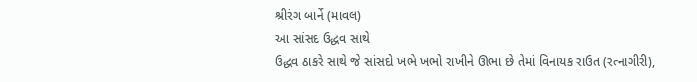શ્રીરંગ બાર્ને (માવલ)
આ સાંસદ ઉદ્ધવ સાથે
ઉદ્ધવ ઠાકરે સાથે જે સાંસદો ખભે ખભો રાખીને ઊભા છે તેમાં વિનાયક રાઉત (રત્નાગીરી),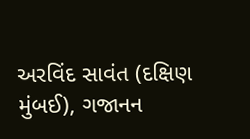અરવિંદ સાવંત (દક્ષિણ મુંબઈ), ગજાનન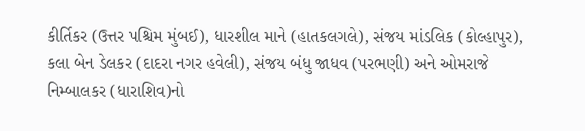કીર્તિકર (ઉત્તર પશ્ચિમ મુંબઈ), ધારશીલ માને (હાતકલગલે), સંજય માંડલિક (કોલ્હાપુર), કલા બેન ડેલકર (દાદરા નગર હવેલી), સંજય બંધુ જાધવ (પરભણી) અને ઓમરાજે નિમ્બાલકર (ધારાશિવ)નો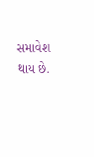સમાવેશ થાય છે.